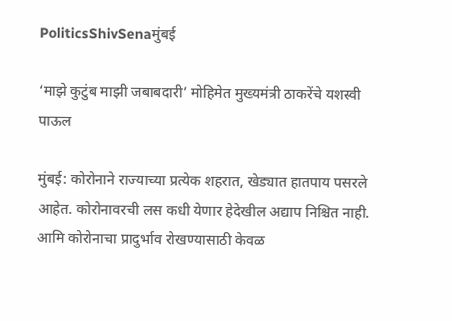PoliticsShivSenaमुंबई

‘माझे कुटुंब माझी जबाबदारी’ मोहिमेत मुख्यमंत्री ठाकरेंचे यशस्वी पाऊल

मुंबई: कोरोनाने राज्याच्या प्रत्येक शहरात, खेड्यात हातपाय पसरले आहेत. कोरोनावरची लस कधी येणार हेदेखील अद्याप निश्चित नाही. आमि कोरोनाचा प्रादुर्भाव रोखण्यासाठी केवळ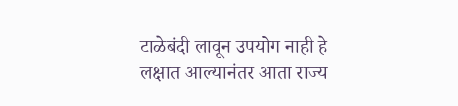टाळेबंदी लावून उपयोग नाही हे लक्षात आल्यानंतर आता राज्य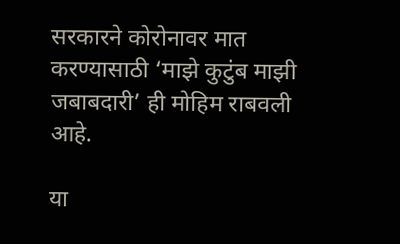सरकारने कोरोनावर मात करण्यासाठी ‘माझे कुटुंब माझी जबाबदारी’ ही मोहिम राबवली आहे.

या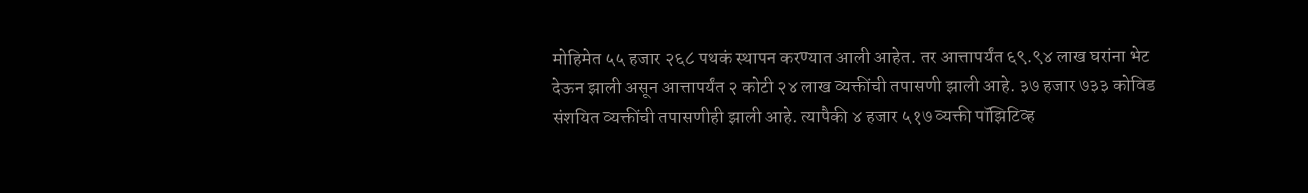मोहिमेत ५५ हजार २६८ पथकं स्थापन करण्यात आली आहेत. तर आत्तापर्यंत ६९.९४ लाख घरांना भेट देऊन झाली असून आत्तापर्यंत २ कोटी २४ लाख व्यक्तींची तपासणी झाली आहे. ३७ हजार ७३३ कोविड संशयित व्यक्तींची तपासणीही झाली आहे. त्यापैकी ४ हजार ५१७ व्यक्ती पॉझिटिव्ह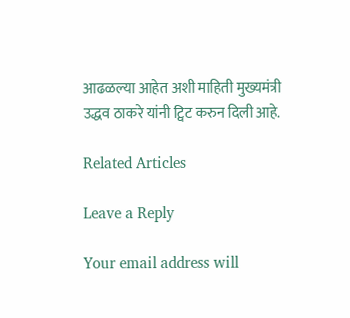आढळल्या आहेत अशी माहिती मुख्यमंत्री उद्धव ठाकरे यांनी ट्विट करुन दिली आहे.

Related Articles

Leave a Reply

Your email address will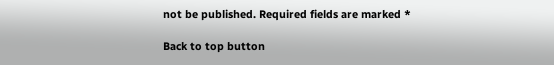not be published. Required fields are marked *

Back to top button